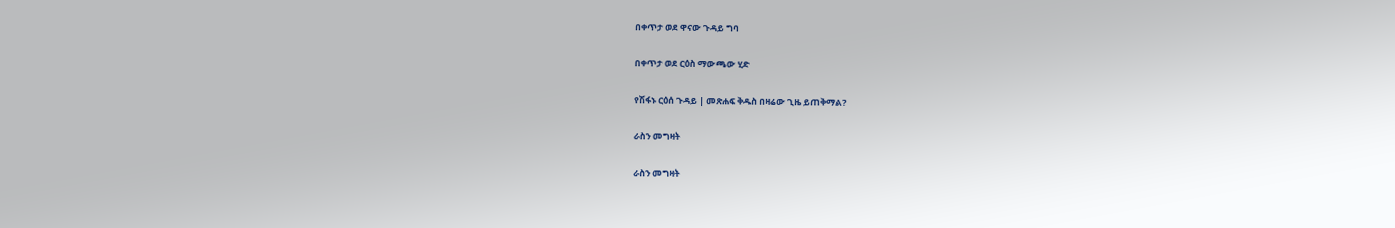በቀጥታ ወደ ዋናው ጉዳይ ግባ

በቀጥታ ወደ ርዕስ ማውጫው ሂድ

የሽፋኑ ርዕሰ ጉዳይ | መጽሐፍ ቅዱስ በዛሬው ጊዜ ይጠቅማል?

ራስን መግዛት

ራስን መግዛት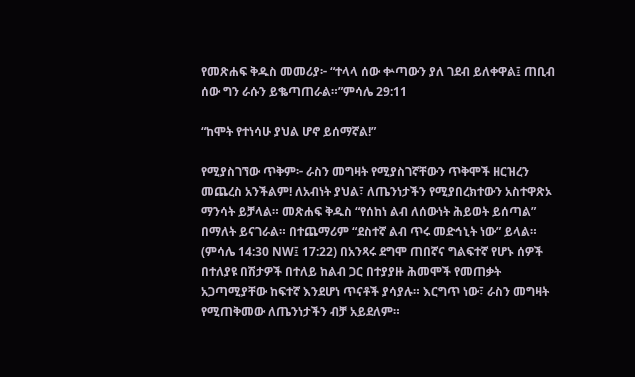የመጽሐፍ ቅዱስ መመሪያ፦ “ተላላ ሰው ቍጣውን ያለ ገደብ ይለቀዋል፤ ጠቢብ ሰው ግን ራሱን ይቈጣጠራል።”ምሳሌ 29:11

“ከሞት የተነሳሁ ያህል ሆኖ ይሰማኛል!”

የሚያስገኘው ጥቅም፦ ራስን መግዛት የሚያስገኛቸውን ጥቅሞች ዘርዝረን መጨረስ አንችልም! ለአብነት ያህል፣ ለጤንነታችን የሚያበረክተውን አስተዋጽኦ ማንሳት ይቻላል። መጽሐፍ ቅዱስ “የሰከነ ልብ ለሰውነት ሕይወት ይሰጣል” በማለት ይናገራል። በተጨማሪም “ደስተኛ ልብ ጥሩ መድኅኒት ነው” ይላል። (ምሳሌ 14:30 NW፤ 17:22) በአንጻሩ ደግሞ ጠበኛና ግልፍተኛ የሆኑ ሰዎች በተለያዩ በሽታዎች በተለይ ከልብ ጋር በተያያዙ ሕመሞች የመጠቃት አጋጣሚያቸው ከፍተኛ እንደሆነ ጥናቶች ያሳያሉ። እርግጥ ነው፣ ራስን መግዛት የሚጠቅመው ለጤንነታችን ብቻ አይደለም።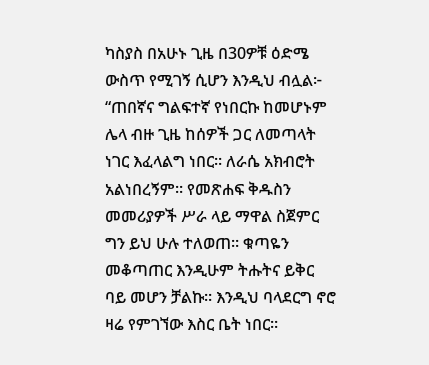ካስያስ በአሁኑ ጊዜ በ30ዎቹ ዕድሜ ውስጥ የሚገኝ ሲሆን እንዲህ ብሏል፦ “ጠበኛና ግልፍተኛ የነበርኩ ከመሆኑም ሌላ ብዙ ጊዜ ከሰዎች ጋር ለመጣላት ነገር እፈላልግ ነበር። ለራሴ አክብሮት አልነበረኝም። የመጽሐፍ ቅዱስን መመሪያዎች ሥራ ላይ ማዋል ስጀምር ግን ይህ ሁሉ ተለወጠ። ቁጣዬን መቆጣጠር እንዲሁም ትሑትና ይቅር ባይ መሆን ቻልኩ። እንዲህ ባላደርግ ኖሮ ዛሬ የምገኘው እስር ቤት ነበር።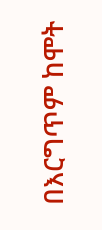በእርግጥም ከሞት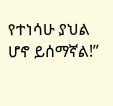የተነሳሁ ያህል ሆኖ ይሰማኛል!”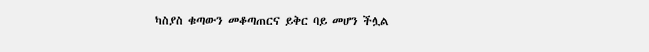ካስያስ ቁጣውን መቆጣጠርና ይቅር ባይ መሆን ችሏል